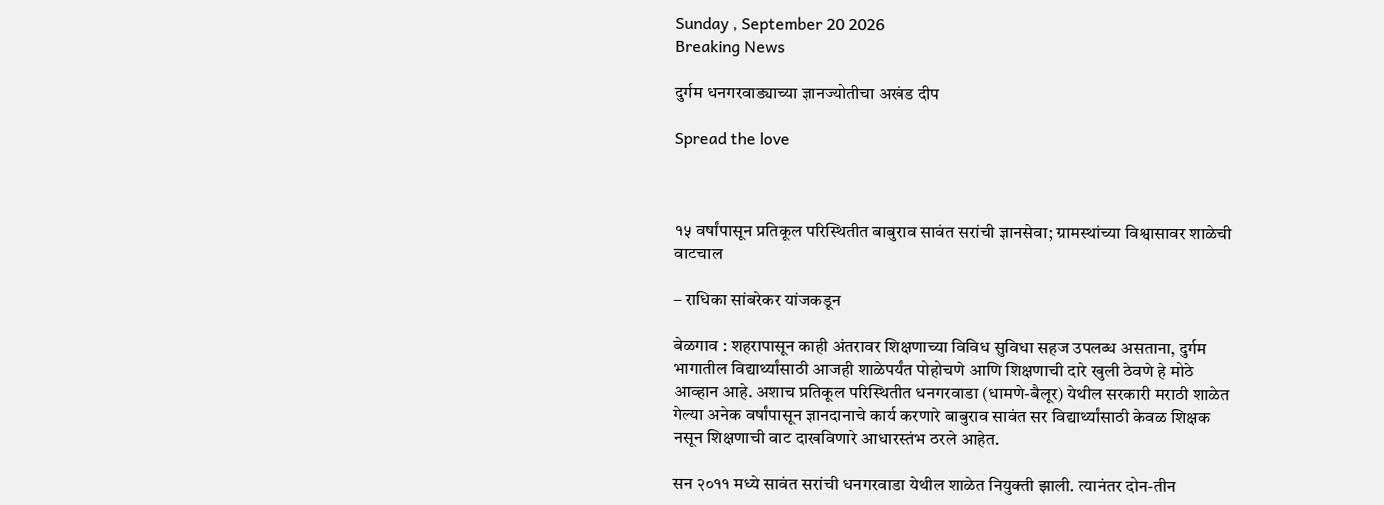Sunday , September 20 2026
Breaking News

दुर्गम धनगरवाड्याच्या ज्ञानज्योतीचा अखंड दीप

Spread the love



१५ वर्षांपासून प्रतिकूल परिस्थितीत बाबुराव सावंत सरांची ज्ञानसेवा; ग्रामस्थांच्या विश्वासावर शाळेची वाटचाल

– राधिका सांबरेकर यांजकडून

बेळगाव : शहरापासून काही अंतरावर शिक्षणाच्या विविध सुविधा सहज उपलब्ध असताना, दुर्गम भागातील विद्यार्थ्यांसाठी आजही शाळेपर्यंत पोहोचणे आणि शिक्षणाची दारे खुली ठेवणे हे मोठे आव्हान आहे. अशाच प्रतिकूल परिस्थितीत धनगरवाडा (धामणे-बैलूर) येथील सरकारी मराठी शाळेत गेल्या अनेक वर्षांपासून ज्ञानदानाचे कार्य करणारे बाबुराव सावंत सर विद्यार्थ्यांसाठी केवळ शिक्षक नसून शिक्षणाची वाट दाखविणारे आधारस्तंभ ठरले आहेत.

सन २०११ मध्ये सावंत सरांची धनगरवाडा येथील शाळेत नियुक्ती झाली. त्यानंतर दोन-तीन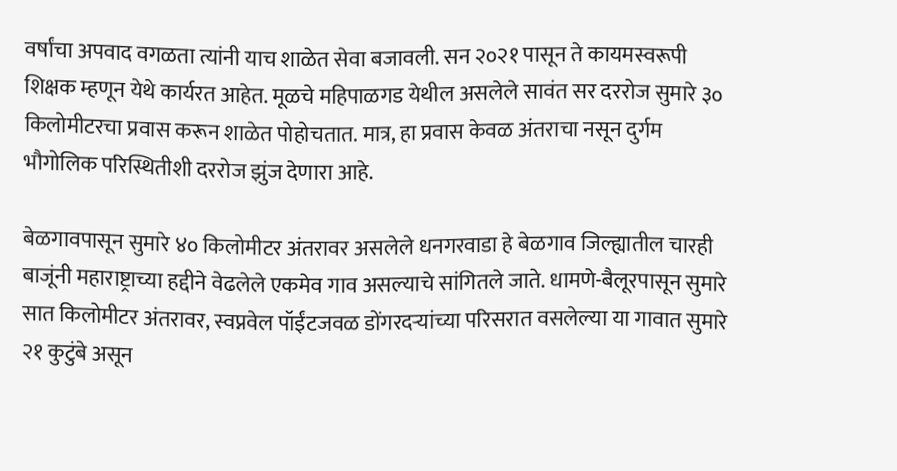वर्षांचा अपवाद वगळता त्यांनी याच शाळेत सेवा बजावली. सन २०२१ पासून ते कायमस्वरूपी शिक्षक म्हणून येथे कार्यरत आहेत. मूळचे महिपाळगड येथील असलेले सावंत सर दररोज सुमारे ३० किलोमीटरचा प्रवास करून शाळेत पोहोचतात. मात्र, हा प्रवास केवळ अंतराचा नसून दुर्गम भौगोलिक परिस्थितीशी दररोज झुंज देणारा आहे.

बेळगावपासून सुमारे ४० किलोमीटर अंतरावर असलेले धनगरवाडा हे बेळगाव जिल्ह्यातील चारही बाजूंनी महाराष्ट्राच्या हद्दीने वेढलेले एकमेव गाव असल्याचे सांगितले जाते. धामणे-बैलूरपासून सुमारे सात किलोमीटर अंतरावर, स्वप्नवेल पॉईंटजवळ डोंगरदऱ्यांच्या परिसरात वसलेल्या या गावात सुमारे २१ कुटुंबे असून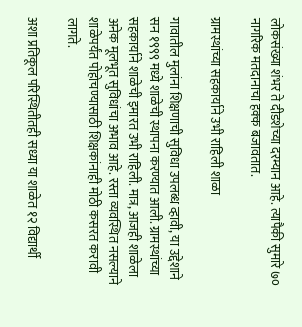लोकसंख्या शंभर ते दीडशेच्या दरम्यान आहे. त्यापैकी सुमारे ७० नागरिक मतदानाचा हक्क बजावतात.

ग्रामस्थांच्या सहकार्याने उभी राहिली शाळा

गावातील मुलांना शिक्षणाची सुविधा उपलब्ध व्हावी, या उद्देशाने सन १९९९ मध्ये शाळेची स्थापना करण्यात आली. ग्रामस्थांच्या सहकार्याने शाळेची इमारत उभी राहिली. मात्र, आजही शाळेला अनेक मूलभूत सुविधांचा अभाव आहे. रस्ता व्यवस्थित नसल्याने शाळेपर्यंत पोहोचण्यासाठी शिक्षकांनाही मोठी कसरत करावी लागते.

अशा प्रतिकूल परिस्थितीतही सध्या या शाळेत १२ विद्यार्थी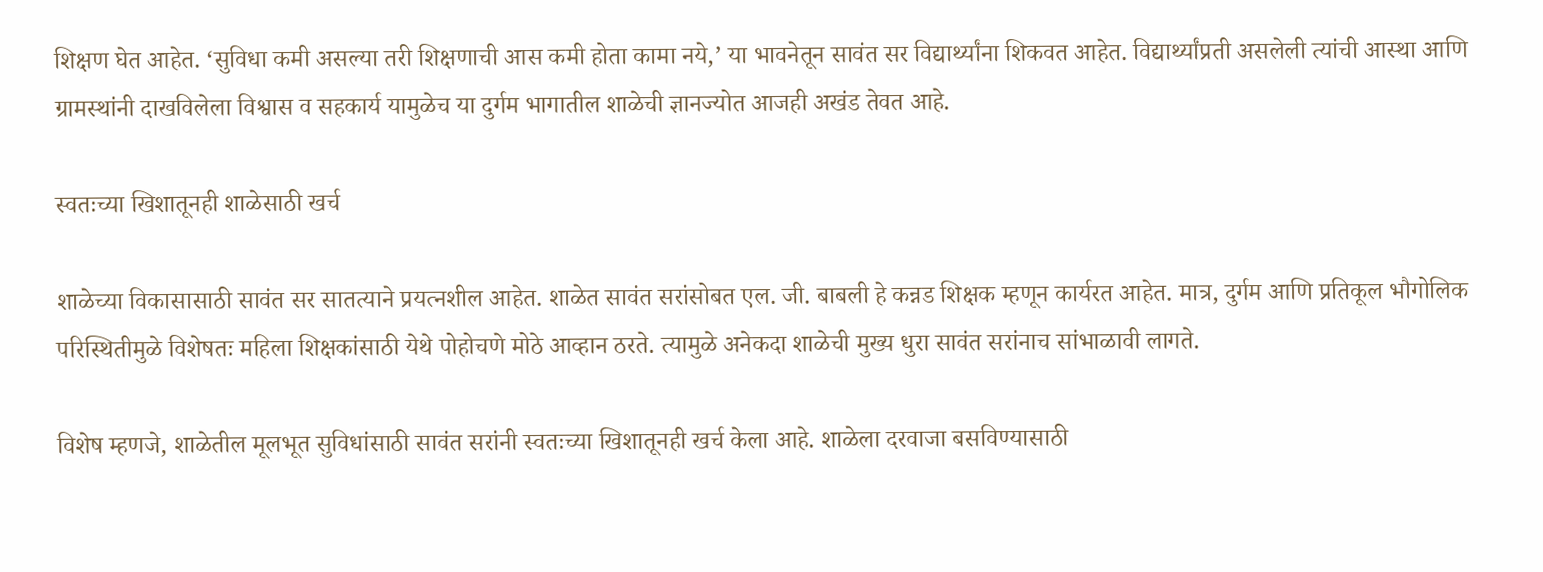शिक्षण घेत आहेत. ‘सुविधा कमी असल्या तरी शिक्षणाची आस कमी होता कामा नये,’ या भावनेतून सावंत सर विद्यार्थ्यांना शिकवत आहेत. विद्यार्थ्यांप्रती असलेली त्यांची आस्था आणि ग्रामस्थांनी दाखविलेला विश्वास व सहकार्य यामुळेच या दुर्गम भागातील शाळेची ज्ञानज्योत आजही अखंड तेवत आहे.

स्वतःच्या खिशातूनही शाळेसाठी खर्च

शाळेच्या विकासासाठी सावंत सर सातत्याने प्रयत्नशील आहेत. शाळेत सावंत सरांसोबत एल. जी. बाबली हे कन्नड शिक्षक म्हणून कार्यरत आहेत. मात्र, दुर्गम आणि प्रतिकूल भौगोलिक परिस्थितीमुळे विशेषतः महिला शिक्षकांसाठी येथे पोहोचणे मोठे आव्हान ठरते. त्यामुळे अनेकदा शाळेची मुख्य धुरा सावंत सरांनाच सांभाळावी लागते.

विशेष म्हणजे, शाळेतील मूलभूत सुविधांसाठी सावंत सरांनी स्वतःच्या खिशातूनही खर्च केला आहे. शाळेला दरवाजा बसविण्यासाठी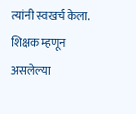त्यांनी स्वखर्च केला. शिक्षक म्हणून असलेल्या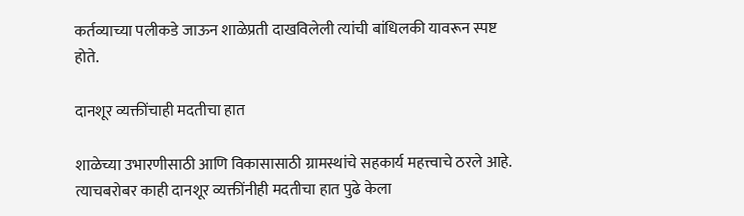कर्तव्याच्या पलीकडे जाऊन शाळेप्रती दाखविलेली त्यांची बांधिलकी यावरून स्पष्ट होते.

दानशूर व्यक्तींचाही मदतीचा हात

शाळेच्या उभारणीसाठी आणि विकासासाठी ग्रामस्थांचे सहकार्य महत्त्वाचे ठरले आहे. त्याचबरोबर काही दानशूर व्यक्तींनीही मदतीचा हात पुढे केला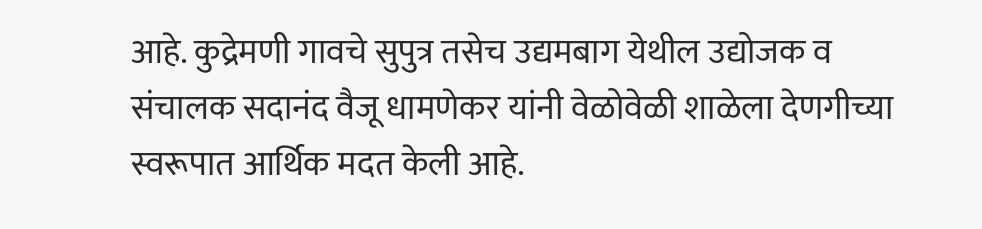आहे. कुद्रेमणी गावचे सुपुत्र तसेच उद्यमबाग येथील उद्योजक व संचालक सदानंद वैजू धामणेकर यांनी वेळोवेळी शाळेला देणगीच्या स्वरूपात आर्थिक मदत केली आहे.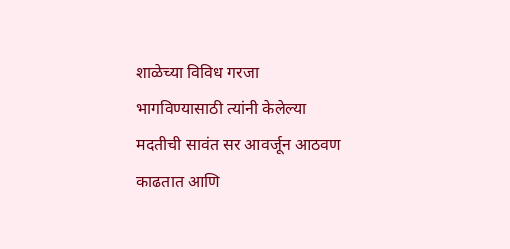शाळेच्या विविध गरजा भागविण्यासाठी त्यांनी केलेल्या मदतीची सावंत सर आवर्जून आठवण काढतात आणि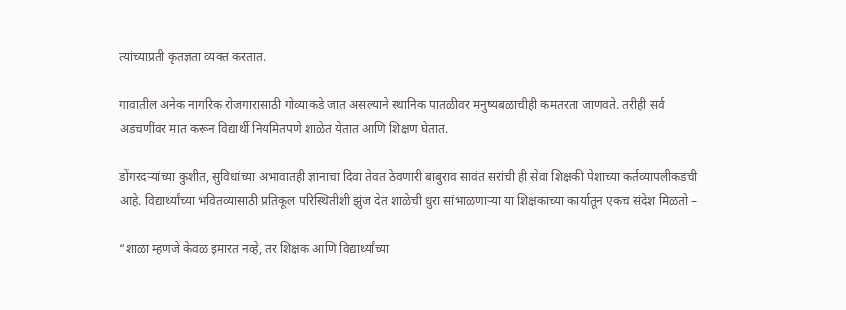त्यांच्याप्रती कृतज्ञता व्यक्त करतात.

गावातील अनेक नागरिक रोजगारासाठी गोव्याकडे जात असल्याने स्थानिक पातळीवर मनुष्यबळाचीही कमतरता जाणवते. तरीही सर्व अडचणींवर मात करून विद्यार्थी नियमितपणे शाळेत येतात आणि शिक्षण घेतात.

डोंगरदऱ्यांच्या कुशीत, सुविधांच्या अभावातही ज्ञानाचा दिवा तेवत ठेवणारी बाबुराव सावंत सरांची ही सेवा शिक्षकी पेशाच्या कर्तव्यापलीकडची आहे. विद्यार्थ्यांच्या भवितव्यासाठी प्रतिकूल परिस्थितीशी झुंज देत शाळेची धुरा सांभाळणाऱ्या या शिक्षकाच्या कार्यातून एकच संदेश मिळतो –

“शाळा म्हणजे केवळ इमारत नव्हे, तर शिक्षक आणि विद्यार्थ्यांच्या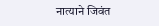नात्याने जिवंत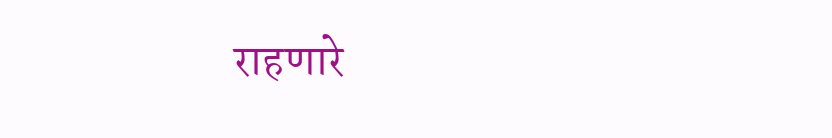राहणारे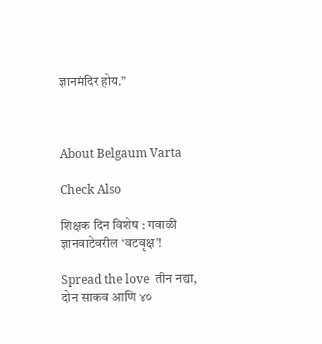ज्ञानमंदिर होय.”



About Belgaum Varta

Check Also

शिक्षक दिन विशेष : गवाळी ज्ञानवाटेवरील ‘वटवृक्ष’!

Spread the love  तीन नद्या, दोन साकव आणि ४०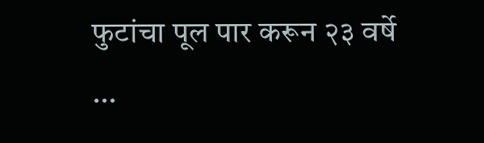फुटांचा पूल पार करून २३ वर्षे …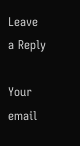Leave a Reply

Your email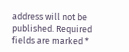address will not be published. Required fields are marked *